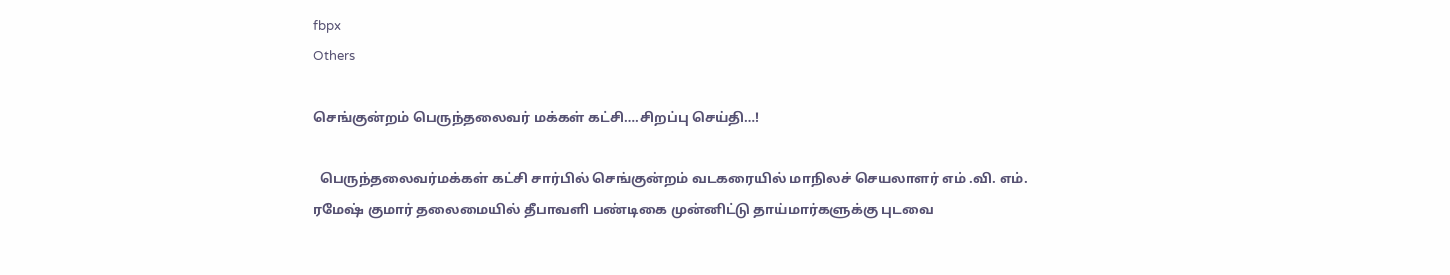fbpx
Others

செங்குன்றம் பெருந்தலைவர் மக்கள் கட்சி….சிறப்பு செய்தி…!

  பெருந்தலைவர்மக்கள் கட்சி சார்பில் செங்குன்றம் வடகரையில் மாநிலச் செயலாளர் எம் .வி. எம். ரமேஷ் குமார் தலைமையில் தீபாவளி பண்டிகை முன்னிட்டு தாய்மார்களுக்கு புடவை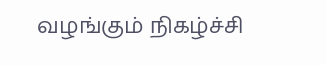வழங்கும் நிகழ்ச்சி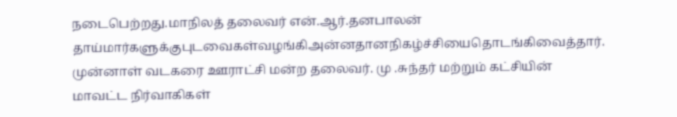நடைபெற்றது.மாநிலத் தலைவர் என்.ஆர்.தனபாலன் தாய்மார்களுக்குபுடவைகள்வழங்கிஅன்னதானநிகழ்ச்சியைதொடங்கிவைத்தார்.  முன்னாள் வடகரை ஊராட்சி மன்ற தலைவர். மு .சுந்தர் மற்றும் கட்சியின் மாவட்ட நிர்வாகிகள்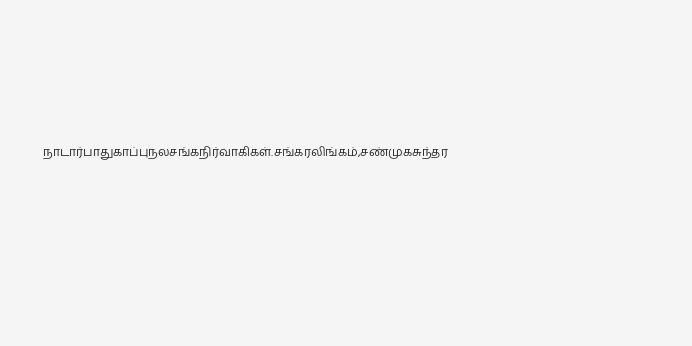நாடார்பாதுகாப்புநலசங்கநிர்வாகிகள்.சங்கரலிங்கம்,சண்முகசுந்தர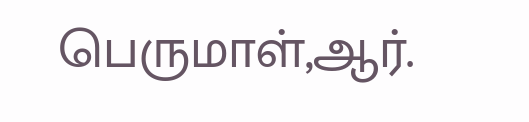பெருமாள்,ஆர்.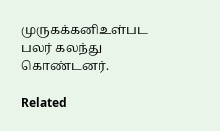முருகக்கனிஉள்பட பலர் கலந்து கொண்டனர்.

Related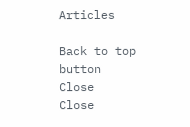Articles

Back to top button
Close
Close